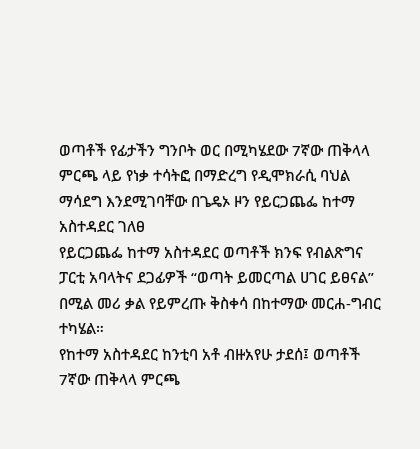ወጣቶች የፊታችን ግንቦት ወር በሚካሄደው 7ኛው ጠቅላላ ምርጫ ላይ የነቃ ተሳትፎ በማድረግ የዲሞክራሲ ባህል ማሳደግ እንደሚገባቸው በጌዴኦ ዞን የይርጋጨፌ ከተማ አስተዳደር ገለፀ
የይርጋጨፌ ከተማ አስተዳደር ወጣቶች ክንፍ የብልጽግና ፓርቲ አባላትና ደጋፊዎች “ወጣት ይመርጣል ሀገር ይፀናል” በሚል መሪ ቃል የይምረጡ ቅስቀሳ በከተማው መርሐ-ግብር ተካሄል።
የከተማ አስተዳደር ከንቲባ አቶ ብዙአየሁ ታደሰ፤ ወጣቶች 7ኛው ጠቅላላ ምርጫ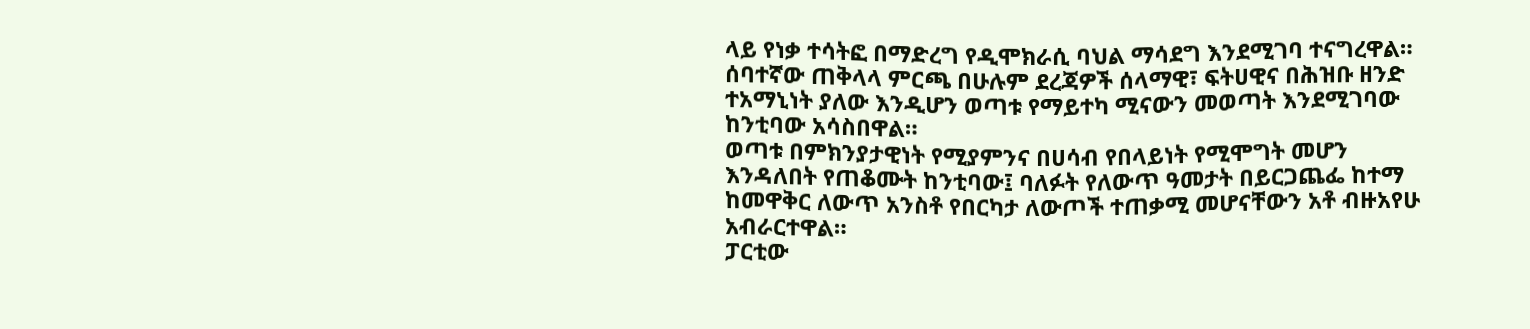ላይ የነቃ ተሳትፎ በማድረግ የዲሞክራሲ ባህል ማሳደግ እንደሚገባ ተናግረዋል።
ሰባተኛው ጠቅላላ ምርጫ በሁሉም ደረጃዎች ሰላማዊ፣ ፍትሀዊና በሕዝቡ ዘንድ ተአማኒነት ያለው እንዲሆን ወጣቱ የማይተካ ሚናውን መወጣት እንደሚገባው ከንቲባው አሳስበዋል።
ወጣቱ በምክንያታዊነት የሚያምንና በሀሳብ የበላይነት የሚሞግት መሆን እንዳለበት የጠቆሙት ከንቲባው፤ ባለፉት የለውጥ ዓመታት በይርጋጨፌ ከተማ ከመዋቅር ለውጥ አንስቶ የበርካታ ለውጦች ተጠቃሚ መሆናቸውን አቶ ብዙአየሁ አብራርተዋል።
ፓርቲው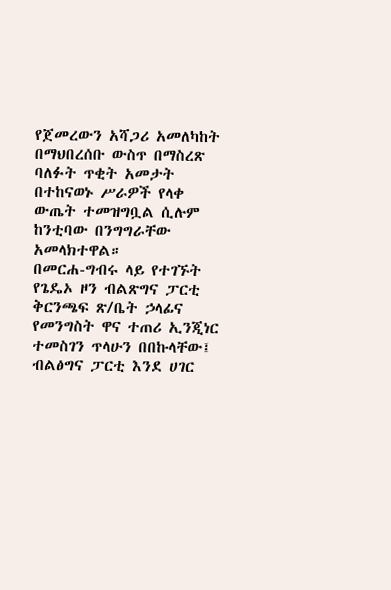የጀመረውን አሻጋሪ አመለካከት በማህበረሰቡ ውስጥ በማስረጽ ባለፉት ጥቂት አመታት በተከናወኑ ሥራዎች የላቀ ውጤት ተመዝግቧል ሲሉም ከንቲባው በንግግራቸው አመላክተዋል።
በመርሐ-ግብሩ ላይ የተገኙት የጌዴኦ ዞን ብልጽግና ፓርቲ ቅርንጫፍ ጽ/ቤት ኃላፊና የመንግስት ዋና ተጠሪ ኢንጂነር ተመስገን ጥላሁን በበኩላቸው፤ ብልፅግና ፓርቲ እንደ ሀገር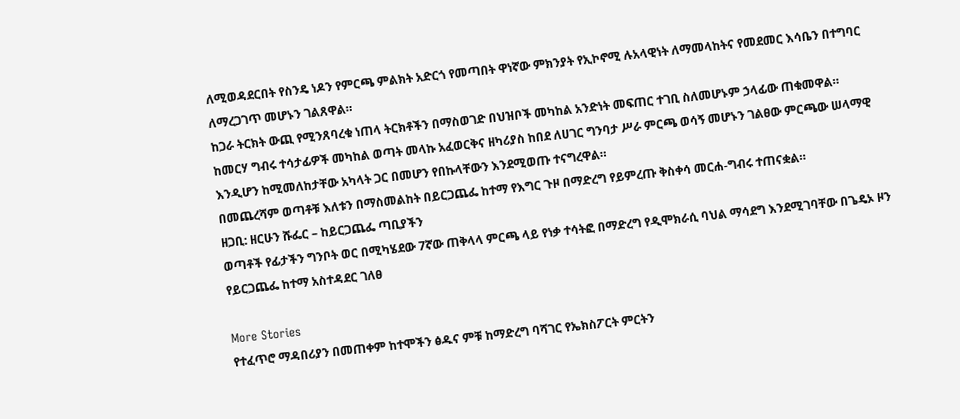ለሚወዳደርበት የስንዴ ነዶን የምርጫ ምልክት አድርጎ የመጣበት ዋነኛው ምክንያት የኢኮኖሚ ሉአላዊነት ለማመላከትና የመደመር እሳቤን በተግባር ለማረጋገጥ መሆኑን ገልጸዋል።
ከጋራ ትርክት ውጪ የሚንጸባረቁ ነጠላ ትርክቶችን በማስወገድ በህዝቦች መካከል አንድነት መፍጠር ተገቢ ስለመሆኑም ኃላፊው ጠቁመዋል።
ከመርሃ ግብሩ ተሳታፊዎች መካከል ወጣት መላኩ አፈወርቅና ዘካሪያስ ከበደ ለሀገር ግንባታ ሥራ ምርጫ ወሳኝ መሆኑን ገልፀው ምርጫው ሠላማዊ እንዲሆን ከሚመለከታቸው አካላት ጋር በመሆን የበኩላቸውን እንደሚወጡ ተናግረዋል።
በመጨረሻም ወጣቶቹ እለቱን በማስመልከት በይርጋጨፌ ከተማ የእግር ጉዞ በማድረግ የይምረጡ ቅስቀሳ መርሐ-ግብሩ ተጠናቋል።
ዘጋቢ: ዘርሁን ሹፌር – ከይርጋጨፌ ጣቢያችን
ወጣቶች የፊታችን ግንቦት ወር በሚካሄደው 7ኛው ጠቅላላ ምርጫ ላይ የነቃ ተሳትፎ በማድረግ የዲሞክራሲ ባህል ማሳደግ እንደሚገባቸው በጌዴኦ ዞን የይርጋጨፌ ከተማ አስተዳደር ገለፀ

More Stories
የተፈጥሮ ማዳበሪያን በመጠቀም ከተሞችን ፅዱና ምቹ ከማድረግ ባሻገር የኤክስፖርት ምርትን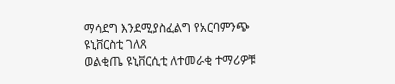ማሳደግ እንደሚያስፈልግ የአርባምንጭ ዩኒቨርስቲ ገለጸ
ወልቂጤ ዩኒቨርሲቲ ለተመራቂ ተማሪዎቹ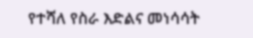የተሻለ የስራ እድልና መነሳሳት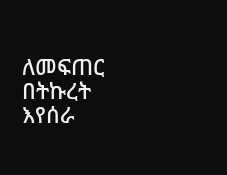ለመፍጠር በትኩረት እየሰራ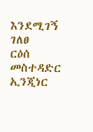እንደሚገኝ ገለፀ
ርዕሰ መስተዳድር ኢንጂነር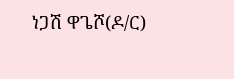ነጋሽ ዋጌሾ(ዶ/ር)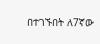በተገኙበት ለ7ኛው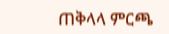ጠቅላላ ምርጫ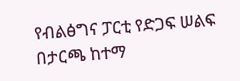የብልፅግና ፓርቲ የድጋፍ ሠልፍ በታርጫ ከተማ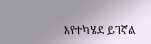እየተካሄደ ይገኛል